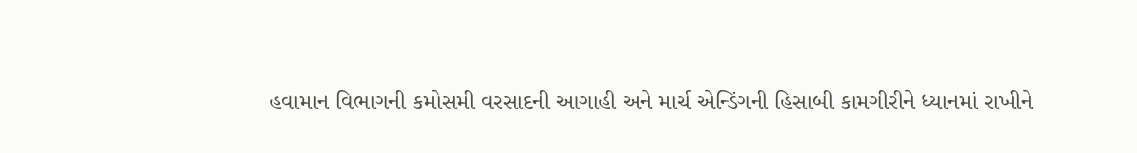હવામાન વિભાગની કમોસમી વરસાદની આગાહી અને માર્ચ એન્ડિંગની હિસાબી કામગીરીને ધ્યાનમાં રાખીને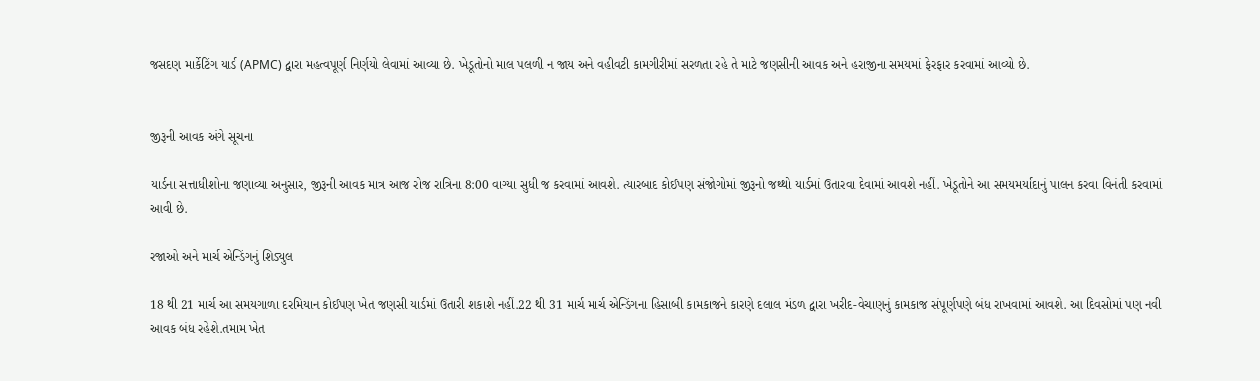જસદણ માર્કેટિંગ યાર્ડ (APMC) દ્વારા મહત્વપૂર્ણ નિર્ણયો લેવામાં આવ્યા છે. ખેડૂતોનો માલ પલળી ન જાય અને વહીવટી કામગીરીમાં સરળતા રહે તે માટે જણસીની આવક અને હરાજીના સમયમાં ફેરફાર કરવામાં આવ્યો છે.


જીરૂની આવક અંગે સૂચના

યાર્ડના સત્તાધીશોના જણાવ્યા અનુસાર, જીરૂની આવક માત્ર આજ રોજ રાત્રિના 8:00 વાગ્યા સુધી જ કરવામાં આવશે. ત્યારબાદ કોઈપણ સંજોગોમાં જીરૂનો જથ્થો યાર્ડમાં ઉતારવા દેવામાં આવશે નહીં. ખેડૂતોને આ સમયમર્યાદાનું પાલન કરવા વિનંતી કરવામાં આવી છે.

રજાઓ અને માર્ચ એન્ડિંગનું શિડ્યુલ

18 થી 21 માર્ચ આ સમયગાળા દરમિયાન કોઈપણ ખેત જણસી યાર્ડમાં ઉતારી શકાશે નહીં.22 થી 31 માર્ચ માર્ચ એન્ડિંગના હિસાબી કામકાજને કારણે દલાલ મંડળ દ્વારા ખરીદ-વેચાણનું કામકાજ સંપૂર્ણપણે બંધ રાખવામાં આવશે. આ દિવસોમાં પણ નવી આવક બંધ રહેશે.તમામ ખેત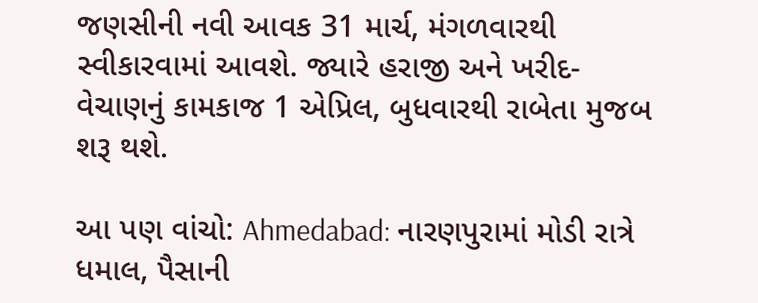જણસીની નવી આવક 31 માર્ચ, મંગળવારથી સ્વીકારવામાં આવશે. જ્યારે હરાજી અને ખરીદ-વેચાણનું કામકાજ 1 એપ્રિલ, બુધવારથી રાબેતા મુજબ શરૂ થશે.

આ પણ વાંચો: Ahmedabad: નારણપુરામાં મોડી રાત્રે ધમાલ, પૈસાની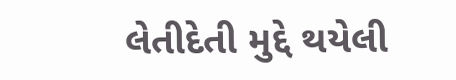લેતીદેતી મુદ્દે થયેલી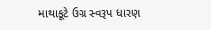માથાકૂટે ઉગ્ર સ્વરૂપ ધારણ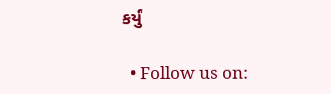કર્યું

  • Follow us on: